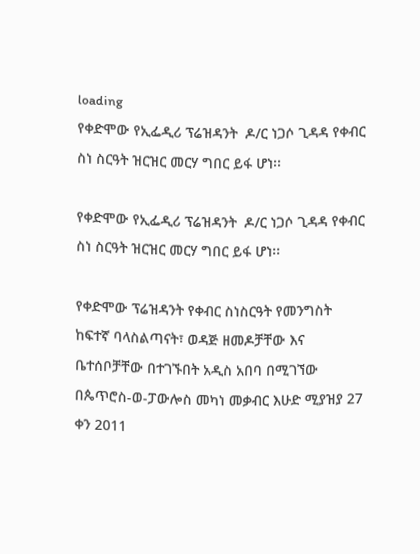loading
የቀድሞው የኢፌዲሪ ፕሬዝዳንት  ዶ/ር ነጋሶ ጊዳዳ የቀብር ስነ ስርዓት ዝርዝር መርሃ ግበር ይፋ ሆነ፡፡

የቀድሞው የኢፌዲሪ ፕሬዝዳንት  ዶ/ር ነጋሶ ጊዳዳ የቀብር ስነ ስርዓት ዝርዝር መርሃ ግበር ይፋ ሆነ፡፡

የቀድሞው ፕሬዝዳንት የቀብር ስነስርዓት የመንግስት ከፍተኛ ባላስልጣናት፣ ወዳጅ ዘመዶቻቸው እና ቤተሰቦቻቸው በተገኙበት አዲስ አበባ በሚገኘው በጴጥሮስ-ወ-ፓውሎስ መካነ መቃብር እሁድ ሚያዝያ 27 ቀን 2011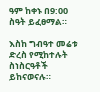ዓም ከቀኑ በ9:00 ስዓት ይፈፀማል።

እስከ ግብዓተ መሬቱ ድረስ የሚከተሉት ስነስርዓቶች ይከናወናሉ።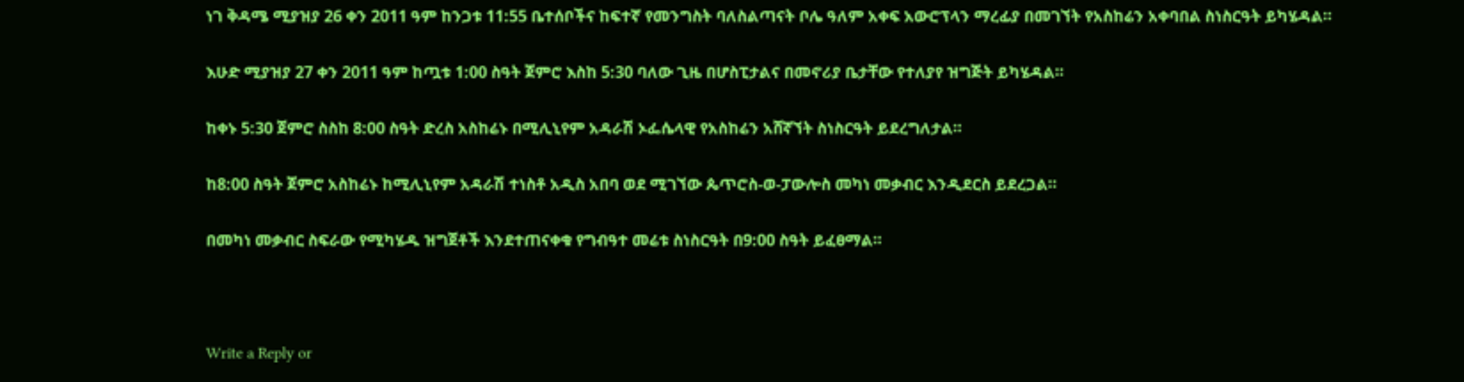ነገ ቅዳሜ ሚያዝያ 26 ቀን 2011 ዓም ከንጋቱ 11:55 ቤተሰቦችና ከፍተኛ የመንግስት ባለስልጣናት ቦሌ ዓለም አቀፍ አውሮፕላን ማረፊያ በመገኘት የአስከሬን አቀባበል ስነስርዓት ይካሄዳል።

እሁድ ሚያዝያ 27 ቀን 2011 ዓም ከጧቱ 1:00 ስዓት ጀምሮ እስከ 5:30 ባለው ጊዜ በሆስፒታልና በመኖሪያ ቤታቸው የተለያየ ዝግጅት ይካሄዳል።

ከቀኑ 5:30 ጀምሮ ስስከ 8:00 ስዓት ድረስ አስከሬኑ በሚሊኒየም አዳራሽ ኦፌሴላዊ የአስከሬን አሸኛኘት ስነስርዓት ይደረግለታል።

ከ8:00 ስዓት ጀምሮ አስከሬኑ ከሚሊኒየም አዳራሽ ተነስቶ አዲስ አበባ ወደ ሚገኘው ጴጥሮስ-ወ-ፓውሎስ መካነ መቃብር እንዲደርስ ይደረጋል።

በመካነ መቃብር ስፍራው የሚካሄዱ ዝግጀቶች እንደተጠናቀቁ የግብዓተ መሬቱ ስነስርዓት በ9:00 ስዓት ይፈፀማል።



Write a Reply or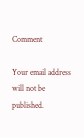Comment

Your email address will not be published.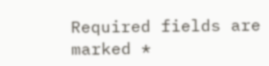Required fields are marked *